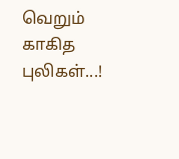வெறும் காகித புலிகள்...!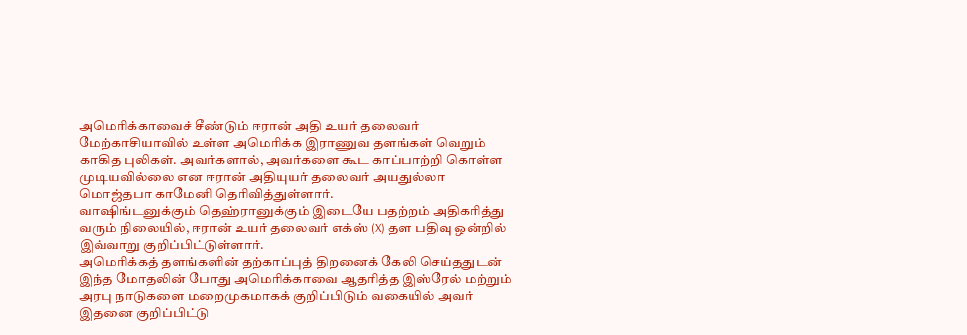அமெரிக்காவைச் சீண்டும் ஈரான் அதி உயர் தலைவர்
மேற்காசியாவில் உள்ள அமெரிக்க இராணுவ தளங்கள் வெறும் காகித புலிகள். அவர்களால், அவர்களை கூட காப்பாற்றி கொள்ள முடியவில்லை என ஈரான் அதியுயர் தலைவர் அயதுல்லா மொஜ்தபா காமேனி தெரிவித்துள்ளார்.
வாஷிங்டனுக்கும் தெஹ்ரானுக்கும் இடையே பதற்றம் அதிகரித்து வரும் நிலையில், ஈரான் உயர் தலைவர் எக்ஸ் (X) தள பதிவு ஒன்றில் இவ்வாறு குறிப்பிட்டுள்ளார்.
அமெரிக்கத் தளங்களின் தற்காப்புத் திறனைக் கேலி செய்ததுடன் இந்த மோதலின் போது அமெரிக்காவை ஆதரித்த இஸ்ரேல் மற்றும் அரபு நாடுகளை மறைமுகமாகக் குறிப்பிடும் வகையில் அவர் இதனை குறிப்பிட்டு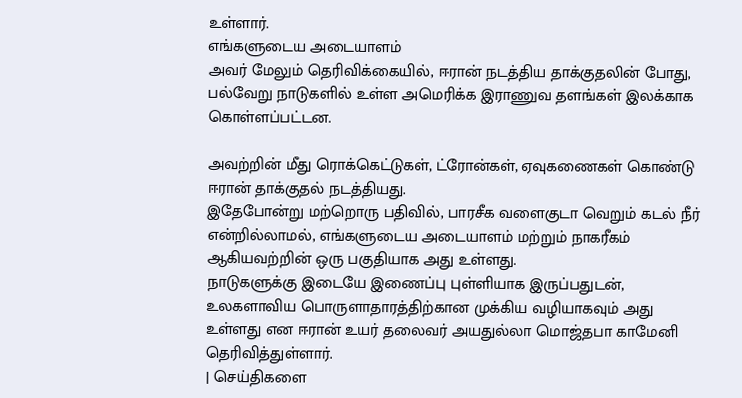உள்ளார்.
எங்களுடைய அடையாளம்
அவர் மேலும் தெரிவிக்கையில், ஈரான் நடத்திய தாக்குதலின் போது, பல்வேறு நாடுகளில் உள்ள அமெரிக்க இராணுவ தளங்கள் இலக்காக கொள்ளப்பட்டன.

அவற்றின் மீது ரொக்கெட்டுகள், ட்ரோன்கள், ஏவுகணைகள் கொண்டு ஈரான் தாக்குதல் நடத்தியது.
இதேபோன்று மற்றொரு பதிவில், பாரசீக வளைகுடா வெறும் கடல் நீர் என்றில்லாமல், எங்களுடைய அடையாளம் மற்றும் நாகரீகம் ஆகியவற்றின் ஒரு பகுதியாக அது உள்ளது.
நாடுகளுக்கு இடையே இணைப்பு புள்ளியாக இருப்பதுடன், உலகளாவிய பொருளாதாரத்திற்கான முக்கிய வழியாகவும் அது உள்ளது என ஈரான் உயர் தலைவர் அயதுல்லா மொஜ்தபா காமேனி தெரிவித்துள்ளார்.
| செய்திகளை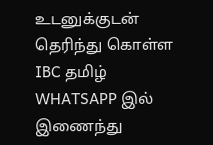உடனுக்குடன் தெரிந்து கொள்ள IBC தமிழ் WHATSAPP இல் இணைந்து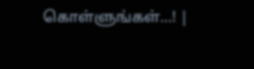கொள்ளுங்கள்...! |